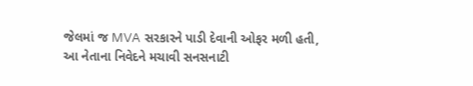જેલમાં જ MVA સરકારને પાડી દેવાની ઓફર મળી હતી, આ નેતાના નિવેદને મચાવી સનસનાટી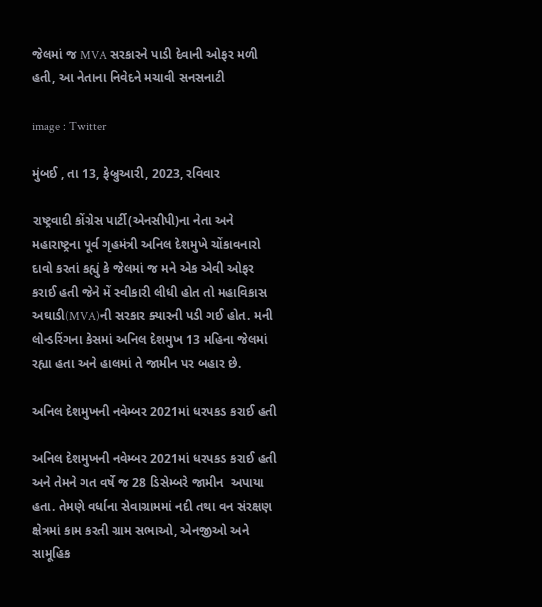જેલમાં જ MVA સરકારને પાડી દેવાની ઓફર મળી હતી, આ નેતાના નિવેદને મચાવી સનસનાટી

image : Twitter

મુંબઈ , તા 13, ફેબ્રુઆરી, 2023, રવિવાર

રાષ્ટ્રવાદી કોંગ્રેસ પાર્ટી(એનસીપી)ના નેતા અને મહારાષ્ટ્રના પૂર્વ ગૃહમંત્રી અનિલ દેશમુખે ચોંકાવનારો દાવો કરતાં કહ્યું કે જેલમાં જ મને એક એવી ઓફર કરાઈ હતી જેને મેં સ્વીકારી લીધી હોત તો મહાવિકાસ અઘાડી(MVA)ની સરકાર ક્યારની પડી ગઈ હોત. મની લોન્ડરિંગના કેસમાં અનિલ દેશમુખ 13 મહિના જેલમાં રહ્યા હતા અને હાલમાં તે જામીન પર બહાર છે.

અનિલ દેશમુખની નવેમ્બર 2021માં ધરપકડ કરાઈ હતી

અનિલ દેશમુખની નવેમ્બર 2021માં ધરપકડ કરાઈ હતી અને તેમને ગત વર્ષે જ 28 ડિસેમ્બરે જામીન  અપાયા હતા. તેમણે વર્ધાના સેવાગ્રામમાં નદી તથા વન સંરક્ષણ ક્ષેત્રમાં કામ કરતી ગ્રામ સભાઓ, એનજીઓ અને સામૂહિક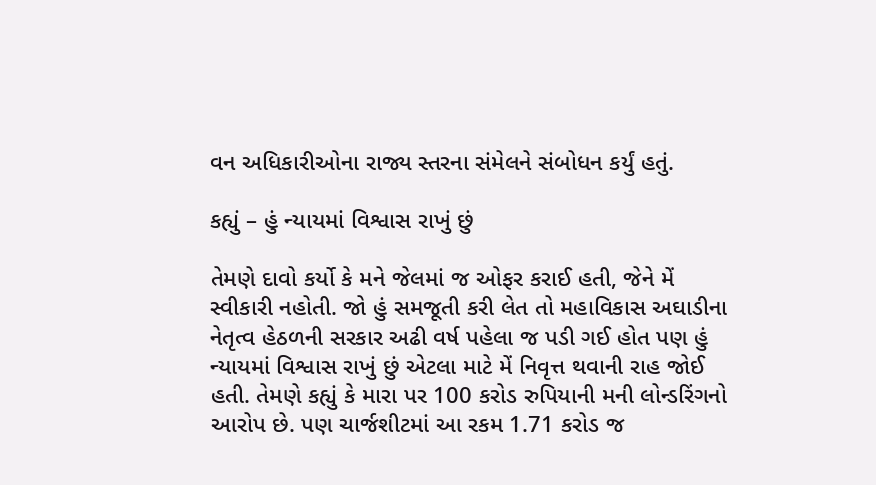વન અધિકારીઓના રાજ્ય સ્તરના સંમેલને સંબોધન કર્યું હતું.

કહ્યું – હું ન્યાયમાં વિશ્વાસ રાખું છું

તેમણે દાવો કર્યો કે મને જેલમાં જ ઓફર કરાઈ હતી, જેને મેં સ્વીકારી નહોતી. જો હું સમજૂતી કરી લેત તો મહાવિકાસ અઘાડીના નેતૃત્વ હેઠળની સરકાર અઢી વર્ષ પહેલા જ પડી ગઈ હોત પણ હું ન્યાયમાં વિશ્વાસ રાખું છું એટલા માટે મેં નિવૃત્ત થવાની રાહ જોઈ હતી. તેમણે કહ્યું કે મારા પર 100 કરોડ રુપિયાની મની લોન્ડરિંગનો આરોપ છે. પણ ચાર્જશીટમાં આ રકમ 1.71 કરોડ જ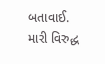બતાવાઈ. મારી વિરુદ્ધ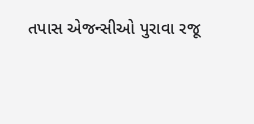તપાસ એજન્સીઓ પુરાવા રજૂ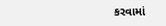કરવામાં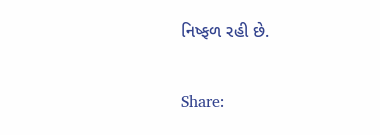નિષ્ફળ રહી છે.

Share: